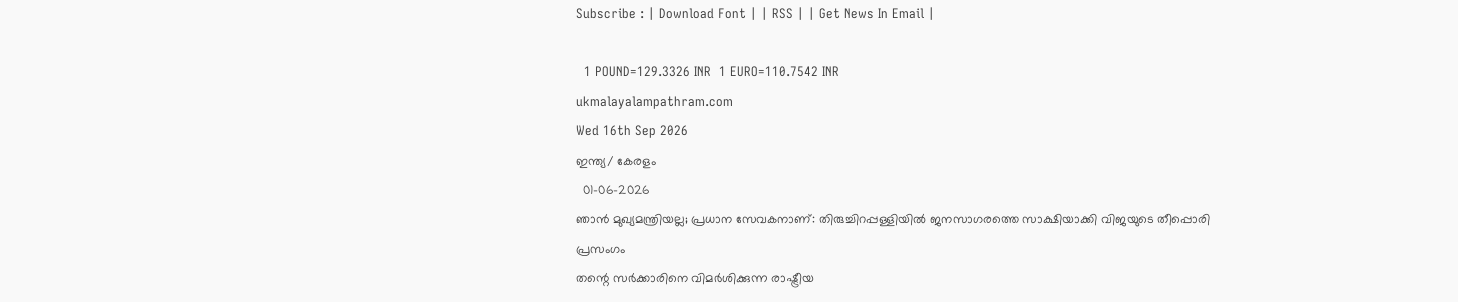Subscribe : | Download Font | | RSS | | Get News In Email |

  1 POUND=129.3326 INR  1 EURO=110.7542 INR
ukmalayalampathram.com
Wed 16th Sep 2026
ഇന്ത്യ/ കേരളം
  01-06-2026
ഞാന്‍ മുഖ്യമന്ത്രിയല്ല; പ്രധാന സേവകനാണ്: തിരുച്ചിറപ്പള്ളിയില്‍ ജനസാഗരത്തെ സാക്ഷിയാക്കി വിജയുടെ തീപ്പൊരി പ്രസംഗം
തന്റെ സര്‍ക്കാരിനെ വിമര്‍ശിക്കുന്ന രാഷ്ട്രീയ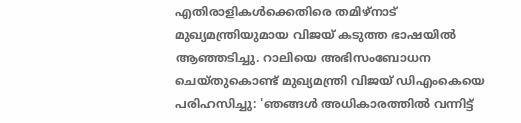എതിരാളികള്‍ക്കെതിരെ തമിഴ്നാട് മുഖ്യമന്ത്രിയുമായ വിജയ് കടുത്ത ഭാഷയില്‍ ആഞ്ഞടിച്ചു. റാലിയെ അഭിസംബോധന ചെയ്തുകൊണ്ട് മുഖ്യമന്ത്രി വിജയ് ഡിഎംകെയെ പരിഹസിച്ചു: 'ഞങ്ങള്‍ അധികാരത്തില്‍ വന്നിട്ട്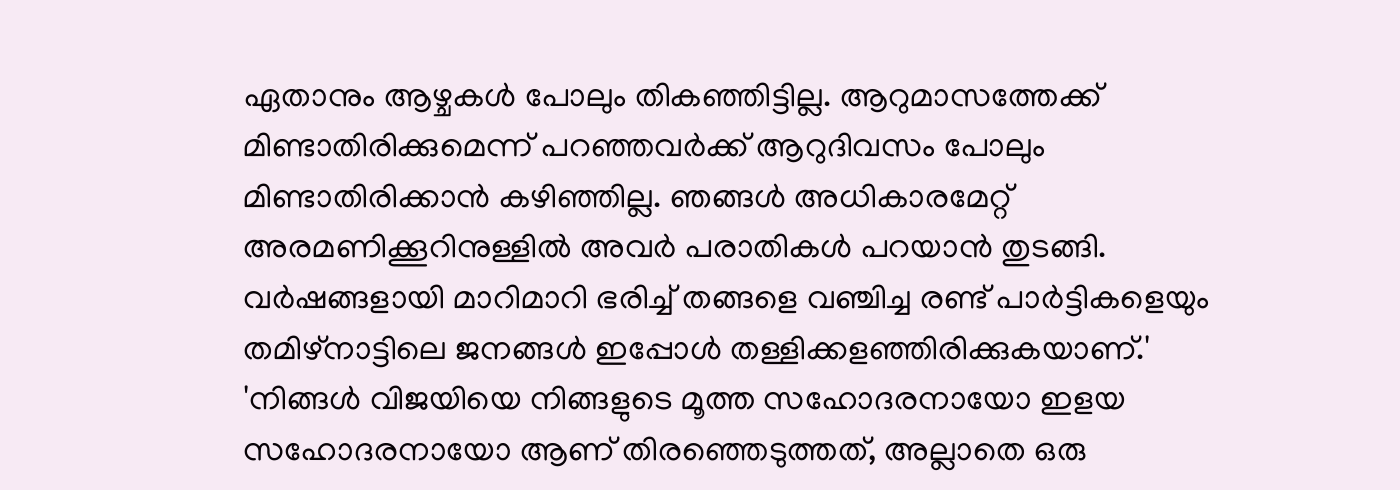ഏതാനും ആഴ്ചകള്‍ പോലും തികഞ്ഞിട്ടില്ല. ആറുമാസത്തേക്ക് മിണ്ടാതിരിക്കുമെന്ന് പറഞ്ഞവര്‍ക്ക് ആറുദിവസം പോലും മിണ്ടാതിരിക്കാന്‍ കഴിഞ്ഞില്ല. ഞങ്ങള്‍ അധികാരമേറ്റ് അരമണിക്കൂറിനുള്ളില്‍ അവര്‍ പരാതികള്‍ പറയാന്‍ തുടങ്ങി. വര്‍ഷങ്ങളായി മാറിമാറി ഭരിച്ച് തങ്ങളെ വഞ്ചിച്ച രണ്ട് പാര്‍ട്ടികളെയും തമിഴ്നാട്ടിലെ ജനങ്ങള്‍ ഇപ്പോള്‍ തള്ളിക്കളഞ്ഞിരിക്കുകയാണ്.'
'നിങ്ങള്‍ വിജയിയെ നിങ്ങളുടെ മൂത്ത സഹോദരനായോ ഇളയ സഹോദരനായോ ആണ് തിരഞ്ഞെടുത്തത്, അല്ലാതെ ഒരു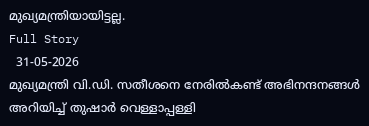മുഖ്യമന്ത്രിയായിട്ടല്ല.
Full Story
  31-05-2026
മുഖ്യമന്ത്രി വി.ഡി. സതീശനെ നേരില്‍കണ്ട് അഭിനന്ദനങ്ങള്‍ അറിയിച്ച് തുഷാര്‍ വെള്ളാപ്പള്ളി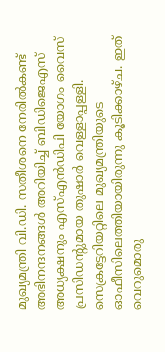മുഖ്യമന്ത്രി വി.ഡി. സതീശനെ നേരില്‍കണ്ട് അഭിനന്ദനങ്ങള്‍ അറിയിച്ച് ബിഡിജെഎസ് അധ്യക്ഷനും എസ്എന്‍ഡിപി യോഗം വൈസ് പ്രസിഡന്റുമായ തുഷാര്‍ വെള്ളാപ്പള്ളി. സെക്രട്ടേറിയറ്റിലെ മുഖ്യമന്ത്രിയുടെ ഓഫീസിലെത്തിയായിരുന്നു കൂടിക്കാഴ്ച. ഇത് വെറുമൊരു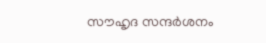സൗഹൃദ സന്ദര്‍ശനം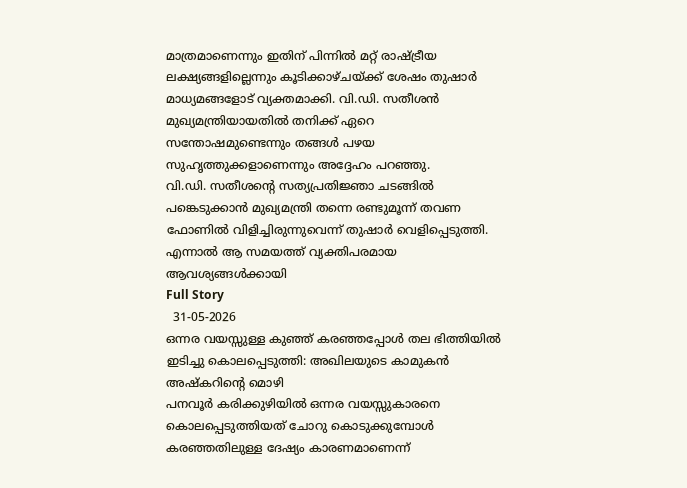മാത്രമാണെന്നും ഇതിന് പിന്നില്‍ മറ്റ് രാഷ്ട്രീയ ലക്ഷ്യങ്ങളില്ലെന്നും കൂടിക്കാഴ്ചയ്ക്ക് ശേഷം തുഷാര്‍ മാധ്യമങ്ങളോട് വ്യക്തമാക്കി. വി.ഡി. സതീശന്‍ മുഖ്യമന്ത്രിയായതില്‍ തനിക്ക് ഏറെ സന്തോഷമുണ്ടെന്നും തങ്ങള്‍ പഴയ സുഹൃത്തുക്കളാണെന്നും അദ്ദേഹം പറഞ്ഞു.
വി.ഡി. സതീശന്റെ സത്യപ്രതിജ്ഞാ ചടങ്ങില്‍ പങ്കെടുക്കാന്‍ മുഖ്യമന്ത്രി തന്നെ രണ്ടുമൂന്ന് തവണ ഫോണില്‍ വിളിച്ചിരുന്നുവെന്ന് തുഷാര്‍ വെളിപ്പെടുത്തി. എന്നാല്‍ ആ സമയത്ത് വ്യക്തിപരമായ ആവശ്യങ്ങള്‍ക്കായി
Full Story
  31-05-2026
ഒന്നര വയസ്സുള്ള കുഞ്ഞ് കരഞ്ഞപ്പോള്‍ തല ഭിത്തിയില്‍ ഇടിച്ചു കൊലപ്പെടുത്തി: അഖിലയുടെ കാമുകന്‍ അഷ്‌കറിന്റെ മൊഴി
പനവൂര്‍ കരിക്കുഴിയില്‍ ഒന്നര വയസ്സുകാരനെ കൊലപ്പെടുത്തിയത് ചോറു കൊടുക്കുമ്പോള്‍ കരഞ്ഞതിലുള്ള ദേഷ്യം കാരണമാണെന്ന്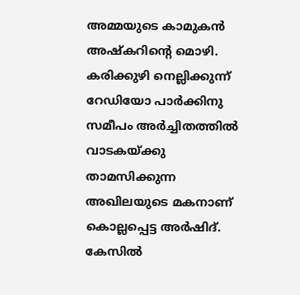അമ്മയുടെ കാമുകന്‍ അഷ്‌കറിന്റെ മൊഴി. കരിക്കുഴി നെല്ലിക്കുന്ന് റേഡിയോ പാര്‍ക്കിനു സമീപം അര്‍ച്ചിതത്തില്‍ വാടകയ്ക്കു താമസിക്കുന്ന അഖിലയുടെ മകനാണ് കൊല്ലപ്പെട്ട അര്‍ഷിദ്. കേസില്‍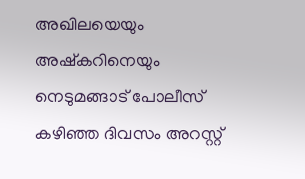അഖിലയെയും അഷ്‌കറിനെയും നെടുമങ്ങാട് പോലീസ് കഴിഞ്ഞ ദിവസം അറസ്റ്റ്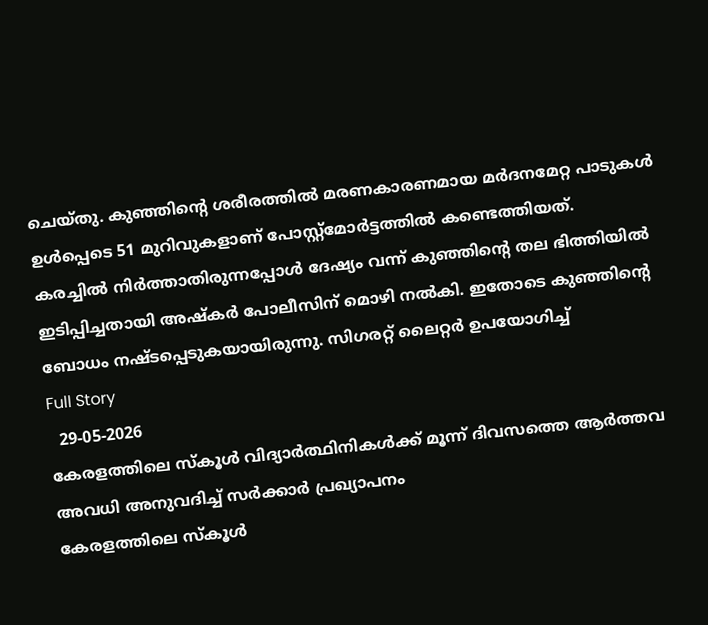ചെയ്തു. കുഞ്ഞിന്റെ ശരീരത്തില്‍ മരണകാരണമായ മര്‍ദനമേറ്റ പാടുകള്‍ ഉള്‍പ്പെടെ 51 മുറിവുകളാണ് പോസ്റ്റ്‌മോര്‍ട്ടത്തില്‍ കണ്ടെത്തിയത്.
കരച്ചില്‍ നിര്‍ത്താതിരുന്നപ്പോള്‍ ദേഷ്യം വന്ന് കുഞ്ഞിന്റെ തല ഭിത്തിയില്‍ ഇടിപ്പിച്ചതായി അഷ്‌കര്‍ പോലീസിന് മൊഴി നല്‍കി. ഇതോടെ കുഞ്ഞിന്റെ ബോധം നഷ്ടപ്പെടുകയായിരുന്നു. സിഗരറ്റ് ലൈറ്റര്‍ ഉപയോഗിച്ച്
Full Story
  29-05-2026
കേരളത്തിലെ സ്‌കൂള്‍ വിദ്യാര്‍ത്ഥിനികള്‍ക്ക് മൂന്ന് ദിവസത്തെ ആര്‍ത്തവ അവധി അനുവദിച്ച് സര്‍ക്കാര്‍ പ്രഖ്യാപനം
കേരളത്തിലെ സ്‌കൂള്‍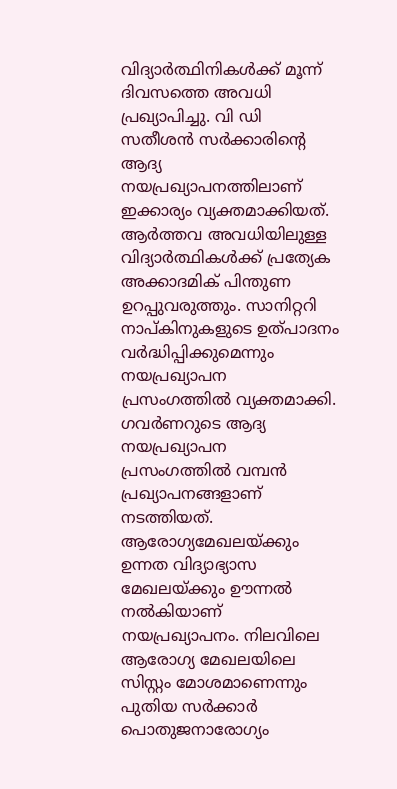വിദ്യാര്‍ത്ഥിനികള്‍ക്ക് മൂന്ന് ദിവസത്തെ അവധി പ്രഖ്യാപിച്ചു. വി ഡി സതീശന്‍ സര്‍ക്കാരിന്റെ ആദ്യ നയപ്രഖ്യാപനത്തിലാണ് ഇക്കാര്യം വ്യക്തമാക്കിയത്. ആര്‍ത്തവ അവധിയിലുള്ള വിദ്യാര്‍ത്ഥികള്‍ക്ക് പ്രത്യേക അക്കാദമിക് പിന്തുണ ഉറപ്പുവരുത്തും. സാനിറ്ററി നാപ്കിനുകളുടെ ഉത്പാദനം വര്‍ദ്ധിപ്പിക്കുമെന്നും നയപ്രഖ്യാപന പ്രസംഗത്തില്‍ വ്യക്തമാക്കി.
ഗവര്‍ണറുടെ ആദ്യ നയപ്രഖ്യാപന പ്രസംഗത്തില്‍ വമ്പന്‍ പ്രഖ്യാപനങ്ങളാണ് നടത്തിയത്. ആരോഗ്യമേഖലയ്ക്കും ഉന്നത വിദ്യാഭ്യാസ മേഖലയ്ക്കും ഊന്നല്‍ നല്‍കിയാണ് നയപ്രഖ്യാപനം. നിലവിലെ ആരോഗ്യ മേഖലയിലെ സിസ്റ്റം മോശമാണെന്നും പുതിയ സര്‍ക്കാര്‍ പൊതുജനാരോഗ്യം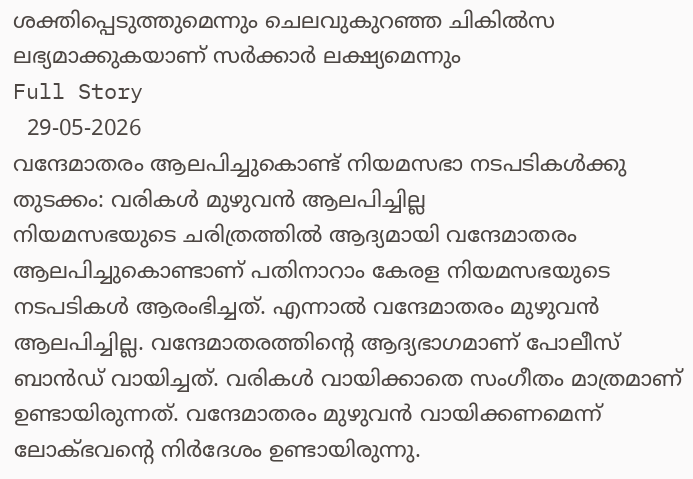ശക്തിപ്പെടുത്തുമെന്നും ചെലവുകുറഞ്ഞ ചികില്‍സ ലഭ്യമാക്കുകയാണ് സര്‍ക്കാര്‍ ലക്ഷ്യമെന്നും
Full Story
  29-05-2026
വന്ദേമാതരം ആലപിച്ചുകൊണ്ട് നിയമസഭാ നടപടികള്‍ക്കു തുടക്കം: വരികള്‍ മുഴുവന്‍ ആലപിച്ചില്ല
നിയമസഭയുടെ ചരിത്രത്തില്‍ ആദ്യമായി വന്ദേമാതരം ആലപിച്ചുകൊണ്ടാണ് പതിനാറാം കേരള നിയമസഭയുടെ നടപടികള്‍ ആരംഭിച്ചത്. എന്നാല്‍ വന്ദേമാതരം മുഴുവന്‍ ആലപിച്ചില്ല. വന്ദേമാതരത്തിന്റെ ആദ്യഭാഗമാണ് പോലീസ് ബാന്‍ഡ് വായിച്ചത്. വരികള്‍ വായിക്കാതെ സംഗീതം മാത്രമാണ് ഉണ്ടായിരുന്നത്. വന്ദേമാതരം മുഴുവന്‍ വായിക്കണമെന്ന് ലോക്ഭവന്റെ നിര്‍ദേശം ഉണ്ടായിരുന്നു.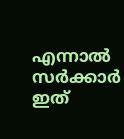എന്നാല്‍ സര്‍ക്കാര്‍ ഇത്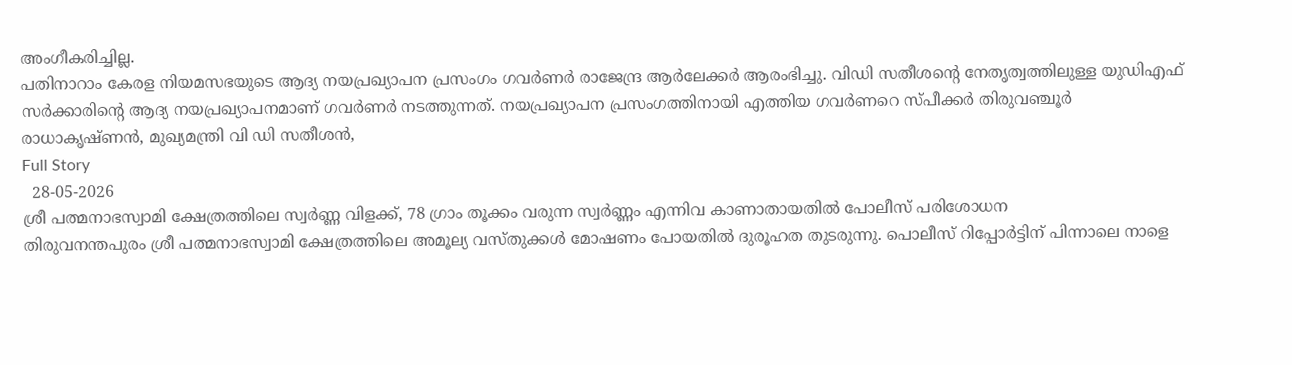അംഗീകരിച്ചില്ല.
പതിനാറാം കേരള നിയമസഭയുടെ ആദ്യ നയപ്രഖ്യാപന പ്രസംഗം ഗവര്‍ണര്‍ രാജേന്ദ്ര ആര്‍ലേക്കര്‍ ആരംഭിച്ചു. വിഡി സതീശന്റെ നേതൃത്വത്തിലുള്ള യുഡിഎഫ് സര്‍ക്കാരിന്റെ ആദ്യ നയപ്രഖ്യാപനമാണ് ഗവര്‍ണര്‍ നടത്തുന്നത്. നയപ്രഖ്യാപന പ്രസംഗത്തിനായി എത്തിയ ഗവര്‍ണറെ സ്പീക്കര്‍ തിരുവഞ്ചൂര്‍ രാധാകൃഷ്ണന്‍, മുഖ്യമന്ത്രി വി ഡി സതീശന്‍,
Full Story
  28-05-2026
ശ്രീ പത്മനാഭസ്വാമി ക്ഷേത്രത്തിലെ സ്വര്‍ണ്ണ വിളക്ക്, 78 ഗ്രാം തൂക്കം വരുന്ന സ്വര്‍ണ്ണം എന്നിവ കാണാതായതില്‍ പോലീസ് പരിശോധന
തിരുവനന്തപുരം ശ്രീ പത്മനാഭസ്വാമി ക്ഷേത്രത്തിലെ അമൂല്യ വസ്തുക്കള്‍ മോഷണം പോയതില്‍ ദുരൂഹത തുടരുന്നു. പൊലീസ് റിപ്പോര്‍ട്ടിന് പിന്നാലെ നാളെ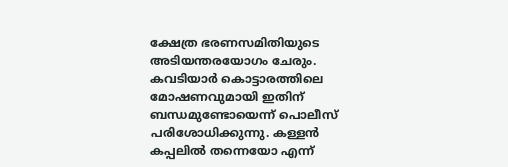ക്ഷേത്ര ഭരണസമിതിയുടെ അടിയന്തരയോഗം ചേരും. കവടിയാര്‍ കൊട്ടാരത്തിലെ മോഷണവുമായി ഇതിന് ബന്ധമുണ്ടോയെന്ന് പൊലീസ് പരിശോധിക്കുന്നു. കള്ളന്‍ കപ്പലില്‍ തന്നെയോ എന്ന്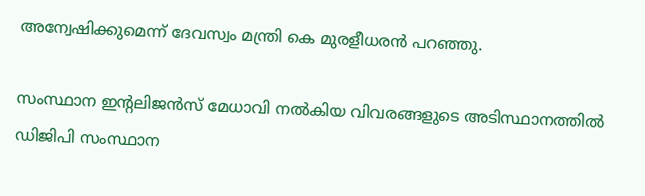അന്വേഷിക്കുമെന്ന് ദേവസ്വം മന്ത്രി കെ മുരളീധരന്‍ പറഞ്ഞു.

സംസ്ഥാന ഇന്റലിജന്‍സ് മേധാവി നല്‍കിയ വിവരങ്ങളുടെ അടിസ്ഥാനത്തില്‍ ഡിജിപി സംസ്ഥാന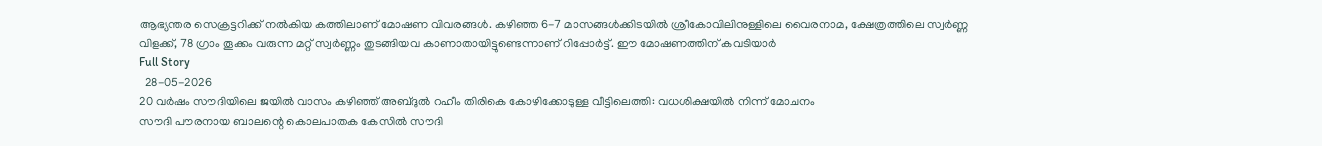ആഭ്യന്തര സെക്രട്ടറിക്ക് നല്‍കിയ കത്തിലാണ് മോഷണ വിവരങ്ങള്‍. കഴിഞ്ഞ 6-7 മാസങ്ങള്‍ക്കിടയില്‍ ശ്രീകോവിലിനുള്ളിലെ വൈരനാമ, ക്ഷേത്രത്തിലെ സ്വര്‍ണ്ണ വിളക്ക്, 78 ഗ്രാം തൂക്കം വരുന്ന മറ്റ് സ്വര്‍ണ്ണം തുടങ്ങിയവ കാണാതായിട്ടുണ്ടെന്നാണ് റിപ്പോര്‍ട്ട്. ഈ മോഷണത്തിന് കവടിയാര്‍
Full Story
  28-05-2026
20 വര്‍ഷം സൗദിയിലെ ജയില്‍ വാസം കഴിഞ്ഞ് അബ്ദുല്‍ റഹീം തിരികെ കോഴിക്കോടുള്ള വീട്ടിലെത്തി: വധശിക്ഷയില്‍ നിന്ന് മോചനം
സൗദി പൗരനായ ബാലന്റെ കൊലപാതക കേസില്‍ സൗദി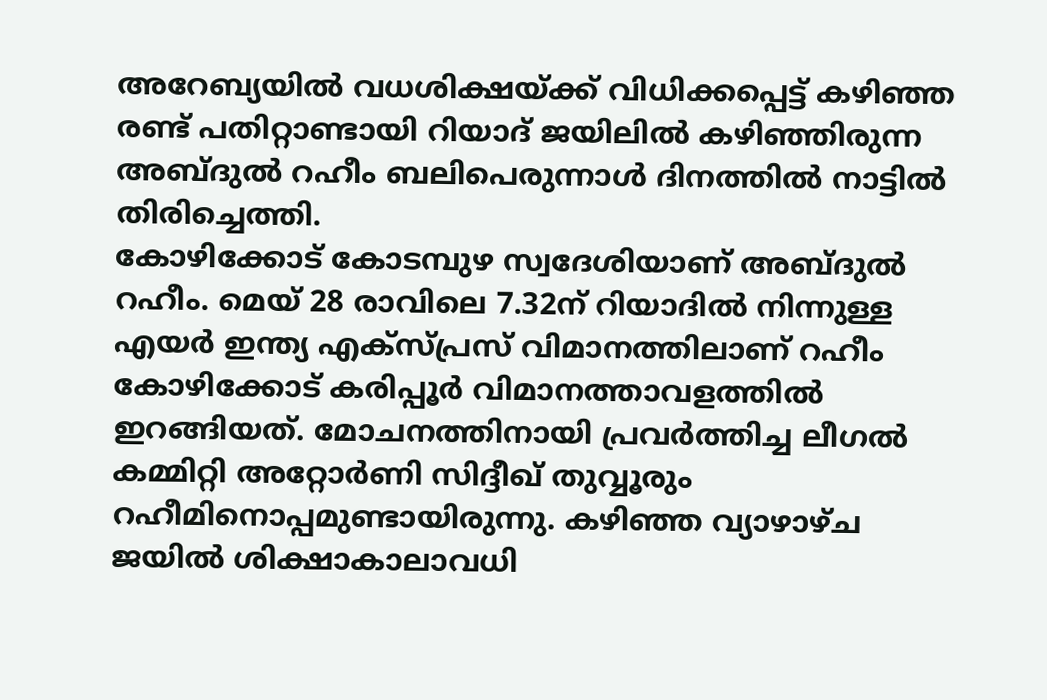അറേബ്യയില്‍ വധശിക്ഷയ്ക്ക് വിധിക്കപ്പെട്ട് കഴിഞ്ഞ രണ്ട് പതിറ്റാണ്ടായി റിയാദ് ജയിലില്‍ കഴിഞ്ഞിരുന്ന അബ്ദുല്‍ റഹീം ബലിപെരുന്നാള്‍ ദിനത്തില്‍ നാട്ടില്‍ തിരിച്ചെത്തി.
കോഴിക്കോട് കോടമ്പുഴ സ്വദേശിയാണ് അബ്ദുല്‍ റഹീം. മെയ് 28 രാവിലെ 7.32ന് റിയാദില്‍ നിന്നുള്ള എയര്‍ ഇന്ത്യ എക്‌സ്പ്രസ് വിമാനത്തിലാണ് റഹീം കോഴിക്കോട് കരിപ്പൂര്‍ വിമാനത്താവളത്തില്‍ ഇറങ്ങിയത്. മോചനത്തിനായി പ്രവര്‍ത്തിച്ച ലീഗല്‍ കമ്മിറ്റി അറ്റോര്‍ണി സിദ്ദീഖ് തുവ്വൂരും റഹീമിനൊപ്പമുണ്ടായിരുന്നു. കഴിഞ്ഞ വ്യാഴാഴ്ച ജയില്‍ ശിക്ഷാകാലാവധി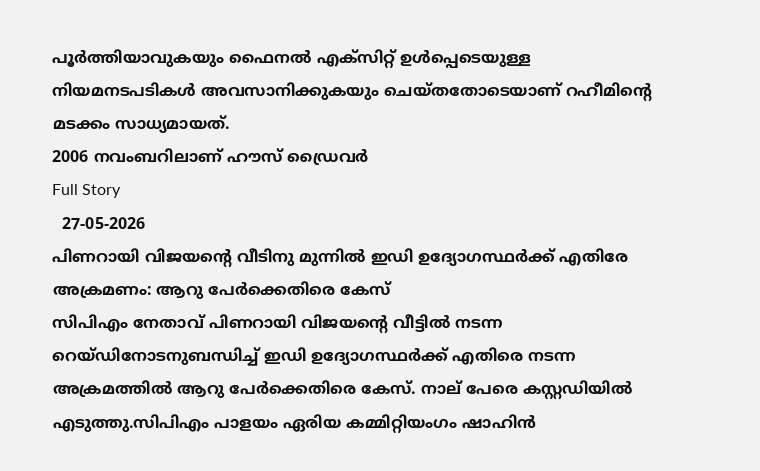പൂര്‍ത്തിയാവുകയും ഫൈനല്‍ എക്‌സിറ്റ് ഉള്‍പ്പെടെയുള്ള നിയമനടപടികള്‍ അവസാനിക്കുകയും ചെയ്തതോടെയാണ് റഹീമിന്റെ മടക്കം സാധ്യമായത്.
2006 നവംബറിലാണ് ഹൗസ് ഡ്രൈവര്‍
Full Story
  27-05-2026
പിണറായി വിജയന്റെ വീടിനു മുന്നില്‍ ഇഡി ഉദ്യോഗസ്ഥര്‍ക്ക് എതിരേ അക്രമണം: ആറു പേര്‍ക്കെതിരെ കേസ്
സിപിഎം നേതാവ് പിണറായി വിജയന്റെ വീട്ടില്‍ നടന്ന റെയ്ഡിനോടനുബന്ധിച്ച് ഇഡി ഉദ്യോഗസ്ഥര്‍ക്ക് എതിരെ നടന്ന അക്രമത്തില്‍ ആറു പേര്‍ക്കെതിരെ കേസ്. നാല് പേരെ കസ്റ്റഡിയില്‍ എടുത്തു.സിപിഎം പാളയം ഏരിയ കമ്മിറ്റിയംഗം ഷാഹിന്‍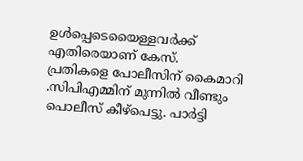ഉള്‍പ്പെടെയൈള്ളവര്‍ക്ക് എതിരെയാണ് കേസ്.
പ്രതികളെ പോലീസിന് കൈമാറി .സിപിഎമ്മിന് മുന്നില്‍ വീണ്ടും പൊലീസ് കീഴ്‌പെട്ടു. പാര്‍ട്ടി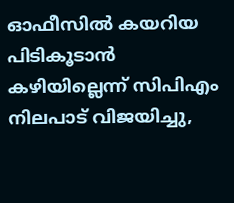ഓഫീസില്‍ കയറിയ പിടികൂടാന്‍ കഴിയില്ലെന്ന് സിപിഎം നിലപാട് വിജയിച്ചു,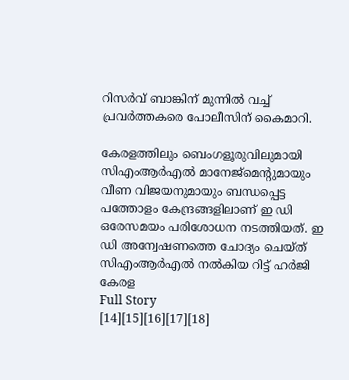റിസര്‍വ് ബാങ്കിന് മുന്നില്‍ വച്ച് പ്രവര്‍ത്തകരെ പോലീസിന് കൈമാറി.

കേരളത്തിലും ബെംഗളൂരുവിലുമായി സിഎംആര്‍എല്‍ മാനേജ്മെന്റുമായും വീണ വിജയനുമായും ബന്ധപ്പെട്ട പത്തോളം കേന്ദ്രങ്ങളിലാണ് ഇ ഡി ഒരേസമയം പരിശോധന നടത്തിയത്. ഇ ഡി അന്വേഷണത്തെ ചോദ്യം ചെയ്ത് സിഎംആര്‍എല്‍ നല്‍കിയ റിട്ട് ഹര്‍ജി കേരള
Full Story
[14][15][16][17][18]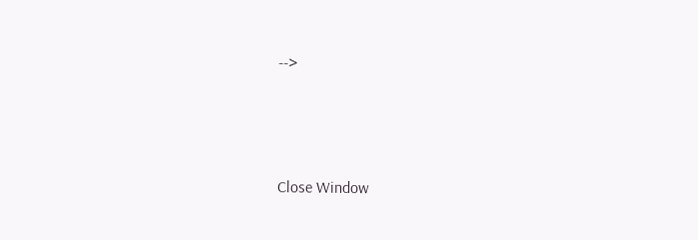-->





Close Window